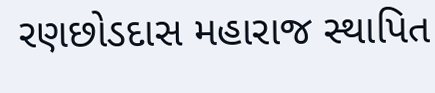રણછોડદાસ મહારાજ સ્થાપિત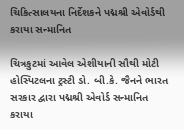ચિકિત્સાલયના નિર્દેશકને પદ્મશ્રી એવોર્ડથી કરાયા સન્માનિત

ચિત્રકુટમાં આવેલ એશીયાની સૌથી મોટી હોસ્પિટલના ટ્રસ્ટી ડો. બી.કે. જૈનને ભારત સરકાર દ્વારા પદ્મશ્રી એવોર્ડ સન્માનિત કરાયા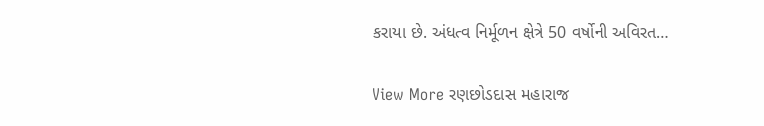કરાયા છે. અંધત્વ નિર્મૂળન ક્ષેત્રે 50 વર્ષોની અવિરત…

View More રણછોડદાસ મહારાજ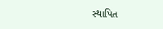સ્થાપિત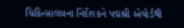ચિકિત્સાલયના નિર્દેશકને પદ્મશ્રી એવોર્ડથી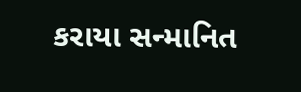કરાયા સન્માનિત